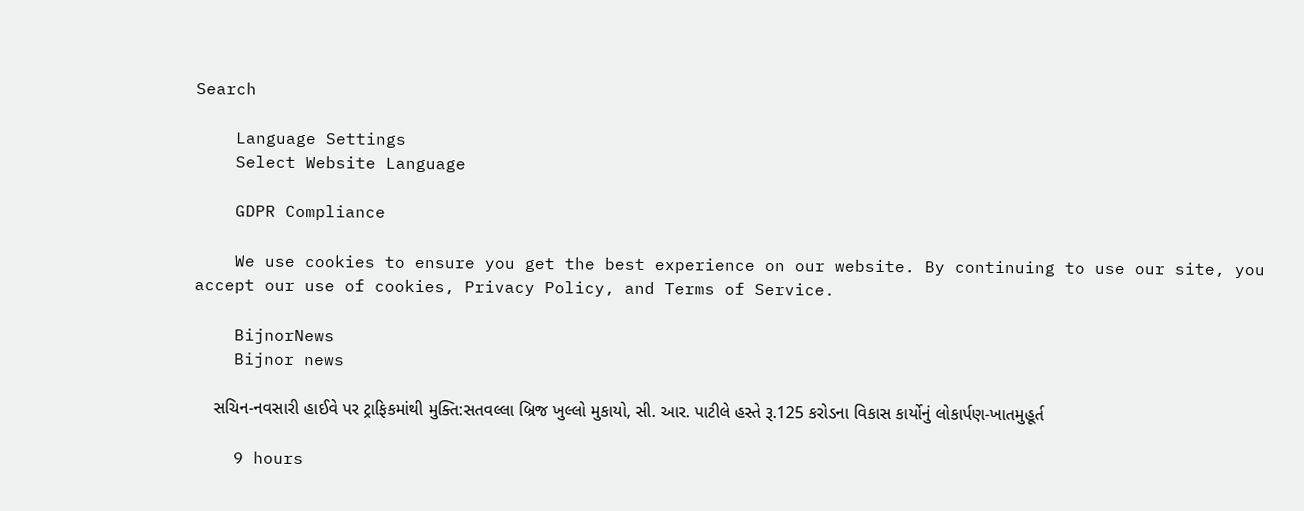Search

    Language Settings
    Select Website Language

    GDPR Compliance

    We use cookies to ensure you get the best experience on our website. By continuing to use our site, you accept our use of cookies, Privacy Policy, and Terms of Service.

    BijnorNews
    Bijnor news

    સચિન-નવસારી હાઈવે પર ટ્રાફિકમાંથી મુક્તિ:સતવલ્લા બ્રિજ ખુલ્લો મુકાયો, સી. આર. પાટીલે હસ્તે રૂ.125 કરોડના વિકાસ કાર્યોનું લોકાર્પણ-ખાતમુહૂર્ત

    9 hours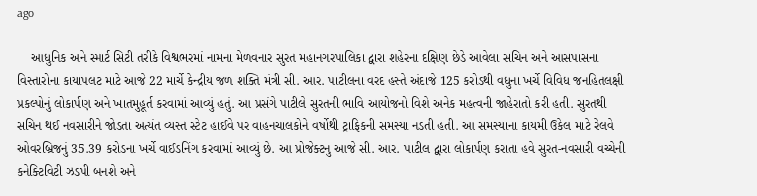ago

    આધુનિક અને સ્માર્ટ સિટી તરીકે વિશ્વભરમાં નામના મેળવનાર સુરત મહાનગરપાલિકા દ્વારા શહેરના દક્ષિણ છેડે આવેલા સચિન અને આસપાસના વિસ્તારોના કાયાપલટ માટે આજે 22 માર્ચે કેન્દ્રીય જળ શક્તિ મંત્રી સી. આર. પાટીલના વરદ હસ્તે અંદાજે 125 કરોડથી વધુના ખર્ચે વિવિધ જનહિતલક્ષી પ્રકલ્પોનું લોકાર્પણ અને ખાતમુહૂર્ત કરવામાં આવ્યું હતું. આ પ્રસંગે પાટીલે સુરતની ભાવિ આયોજનો વિશે અનેક મહત્વની જાહેરાતો કરી હતી. સુરતથી સચિન થઈ નવસારીને જોડતા અત્યંત વ્યસ્ત સ્ટેટ હાઈવે પર વાહનચાલકોને વર્ષોથી ટ્રાફિકની સમસ્યા નડતી હતી. આ સમસ્યાના કાયમી ઉકેલ માટે રેલવે ઓવરબ્રિજનું 35.39 કરોડના ખર્ચે વાઈડનિંગ કરવામાં આવ્યું છે. આ પ્રોજેક્ટનુ આજે સી. આર. પાટીલ દ્વારા લોકાર્પણ કરાતા હવે સુરત-નવસારી વચ્ચેની કનેક્ટિવિટી ઝડપી બનશે અને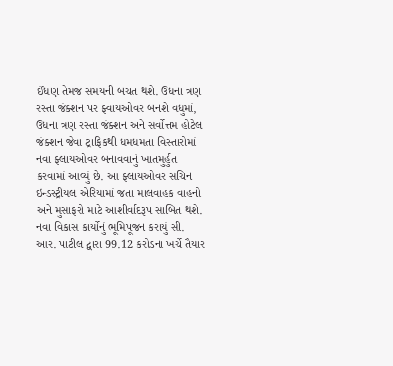ઈંધણ તેમજ સમયની બચત થશે. ઉધના ત્રણ રસ્તા જંક્શન પર ફ્વાયઓવર બનશે વધુમાં, ઉધના ત્રણ રસ્તા જંક્શન અને સર્વોત્તમ હોટેલ જંક્શન જેવા ટ્રાફિકથી ધમધમતા વિસ્તારોમાં નવા ફ્લાયઓવર બનાવવાનું ખાતમુર્હુત કરવામાં આવ્યું છે. આ ફ્લાયઓવર સચિન ઇન્ડસ્ટ્રીયલ એરિયામાં જતા માલવાહક વાહનો અને મુસાફરો માટે આશીર્વાદરૂપ સાબિત થશે. નવા વિકાસ કાર્યોનું ભૂમિપૂજન કરાયું સી. આર. પાટીલ દ્વારા 99.12 કરોડના ખર્ચે તૈયાર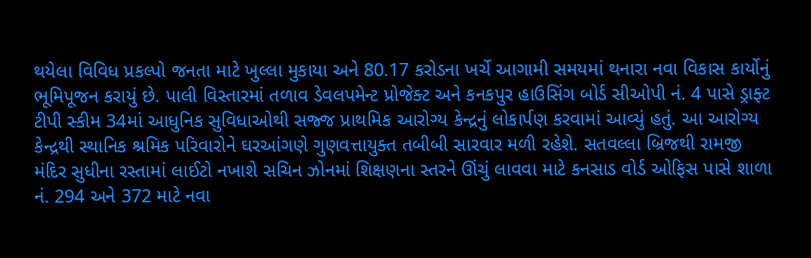થયેલા વિવિધ પ્રકલ્પો જનતા માટે ખુલ્લા મુકાયા અને 80.17 કરોડના ખર્ચે આગામી સમયમાં થનારા નવા વિકાસ કાર્યોનું ભૂમિપૂજન કરાયું છે. પાલી વિસ્તારમાં તળાવ ડેવલપમેન્ટ પ્રોજેક્ટ અને કનકપુર હાઉસિંગ બોર્ડ સીઓપી નં. 4 પાસે ડ્રાફ્ટ ટીપી સ્કીમ 34માં આધુનિક સુવિધાઓથી સજ્જ પ્રાથમિક આરોગ્ય કેન્દ્રનું લોકાર્પણ કરવામાં આવ્યું હતું. આ આરોગ્ય કેન્દ્રથી સ્થાનિક શ્રમિક પરિવારોને ઘરઆંગણે ગુણવત્તાયુક્ત તબીબી સારવાર મળી રહેશે. સતવલ્લા બ્રિજથી રામજી મંદિર સુધીના રસ્તામાં લાઈટો નખાશે સચિન ઝોનમાં શિક્ષણના સ્તરને ઊંચું લાવવા માટે કનસાડ વોર્ડ ઓફિસ પાસે શાળા નં. 294 અને 372 માટે નવા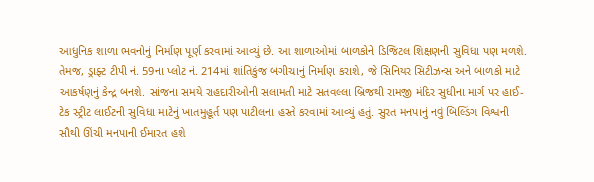આધુનિક શાળા ભવનોનું નિર્માણ પૂર્ણ કરવામાં આવ્યું છે. આ શાળાઓમાં બાળકોને ડિજિટલ શિક્ષણની સુવિધા પણ મળશે. તેમજ, ડ્રાફ્ટ ટીપી નં. 59ના પ્લોટ નં. 214માં શાંતિકુંજ બગીચાનું નિર્માણ કરાશે, જે સિનિયર સિટીઝન્સ અને બાળકો માટે આકર્ષણનું કેન્દ્ર બનશે. સાંજના સમયે રાહદારીઓની સલામતી માટે સતવલ્લા બ્રિજથી રામજી મંદિર સુધીના માર્ગ પર હાઈ-ટેક સ્ટ્રીટ લાઈટની સુવિધા માટેનું ખાતમુહૂર્ત પણ પાટીલના હસ્તે કરવામાં આવ્યું હતું. સુરત મનપાનું નવું બિલ્ડિંગ વિશ્વની સૌથી ઊંચી મનપાની ઈમારત હશે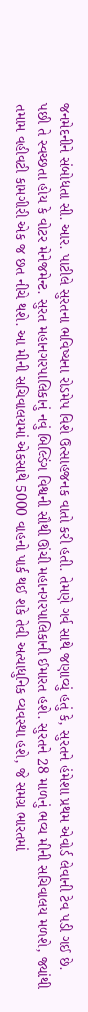જનમેદનીને સંબોધતા સી. આર. પાટીલે સુરતના ભવિષ્યના રોડમેપ વિશે ઉત્સાહજનક વાતો કરી હતી. તેમણે ગર્વ સાથે જણાવ્યું હતું કે, સુરતને હંમેશા પ્રથમ એવોર્ડ લેવાની ટેવ પડી ગઈ છે. પછી તે સ્વચ્છતા હોય કે વોટર મેનેજમેન્ટ. સુરત મહાનગરપાલિકાનું નવું બિલ્ડિંગ વિશ્વની સૌથી ઊંચી મહાનગરપાલિકાની ઈમારત હશે. સુરતને 28 માળનું ભવ્ય મીની સચિવાલય મળશે, જ્યાંથી તમામ વહીવટી કામગીરી એક જ છત નીચે થશે. આ મીની સચિવાલયમાં એકસાથે 5000 વાહનો પાર્ક થઈ શકે તેવી અત્યાધુનિક વ્યવસ્થા હશે, જે સમગ્ર ભારતમાં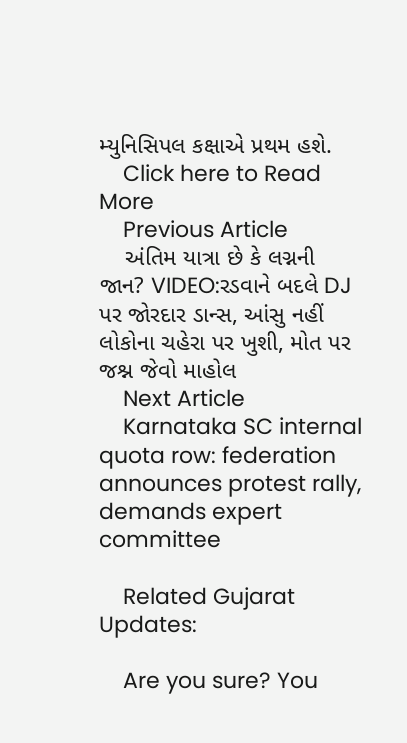મ્યુનિસિપલ કક્ષાએ પ્રથમ હશે.
    Click here to Read More
    Previous Article
    અંતિમ યાત્રા છે કે લગ્નની જાન? VIDEO:રડવાને બદલે DJ પર જોરદાર ડાન્સ, આંસુ નહીં લોકોના ચહેરા પર ખુશી, મોત પર જશ્ન જેવો માહોલ
    Next Article
    Karnataka SC internal quota row: federation announces protest rally, demands expert committee

    Related Gujarat Updates:

    Are you sure? You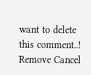want to delete this comment..! Remove Cancel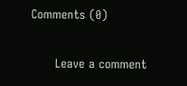Comments (0)

      Leave a comment